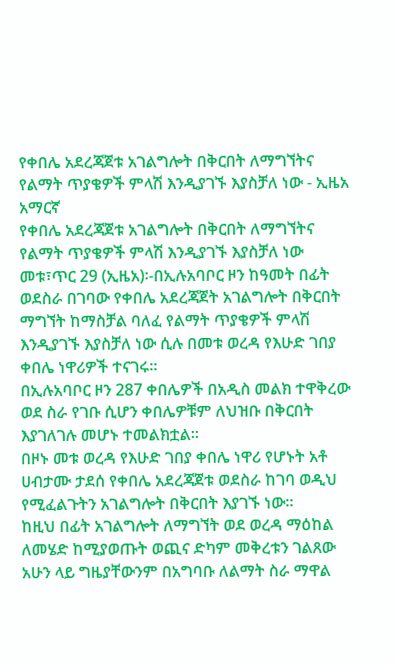የቀበሌ አደረጃጀቱ አገልግሎት በቅርበት ለማግኘትና የልማት ጥያቄዎች ምላሽ እንዲያገኙ እያስቻለ ነው - ኢዜአ አማርኛ
የቀበሌ አደረጃጀቱ አገልግሎት በቅርበት ለማግኘትና የልማት ጥያቄዎች ምላሽ እንዲያገኙ እያስቻለ ነው
መቱ፣ጥር 29 (ኢዜአ)፡-በኢሉአባቦር ዞን ከዓመት በፊት ወደስራ በገባው የቀበሌ አደረጃጀት አገልግሎት በቅርበት ማግኘት ከማስቻል ባለፈ የልማት ጥያቄዎች ምላሽ እንዲያገኙ እያስቻለ ነው ሲሉ በመቱ ወረዳ የእሁድ ገበያ ቀበሌ ነዋሪዎች ተናገሩ።
በኢሉአባቦር ዞን 287 ቀበሌዎች በአዲስ መልክ ተዋቅረው ወደ ስራ የገቡ ሲሆን ቀበሌዎቹም ለህዝቡ በቅርበት እያገለገሉ መሆኑ ተመልክቷል።
በዞኑ መቱ ወረዳ የእሁድ ገበያ ቀበሌ ነዋሪ የሆኑት አቶ ሀብታሙ ታደሰ የቀበሌ አደረጃጀቱ ወደስራ ከገባ ወዲህ የሚፈልጉትን አገልግሎት በቅርበት እያገኙ ነው።
ከዚህ በፊት አገልግሎት ለማግኘት ወደ ወረዳ ማዕከል ለመሄድ ከሚያወጡት ወጪና ድካም መቅረቱን ገልጸው አሁን ላይ ግዜያቸውንም በአግባቡ ለልማት ስራ ማዋል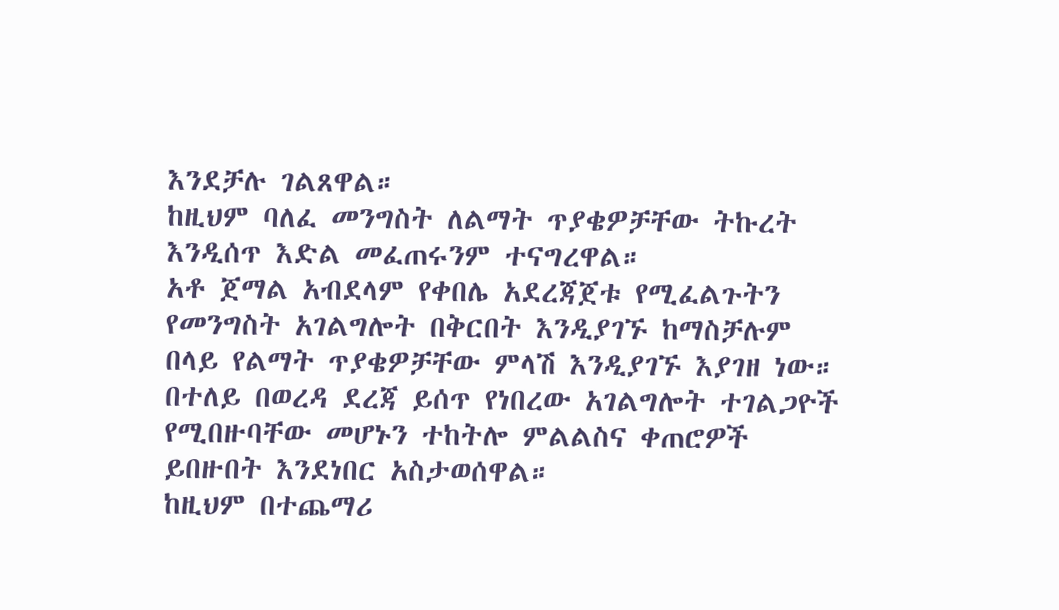እንደቻሉ ገልጸዋል።
ከዚህም ባለፈ መንግስት ለልማት ጥያቄዎቻቸው ትኩረት እንዲሰጥ እድል መፈጠሩንም ተናግረዋል።
አቶ ጀማል አብደላም የቀበሌ አደረጃጀቱ የሚፈልጉትን የመንግስት አገልግሎት በቅርበት እንዲያገኙ ከማስቻሉም በላይ የልማት ጥያቄዎቻቸው ምላሽ እንዲያገኙ እያገዘ ነው።
በተለይ በወረዳ ደረጃ ይሰጥ የነበረው አገልግሎት ተገልጋዮች የሚበዙባቸው መሆኑን ተከትሎ ምልልስና ቀጠሮዎች ይበዙበት እንደነበር አስታወሰዋል።
ከዚህም በተጨማሪ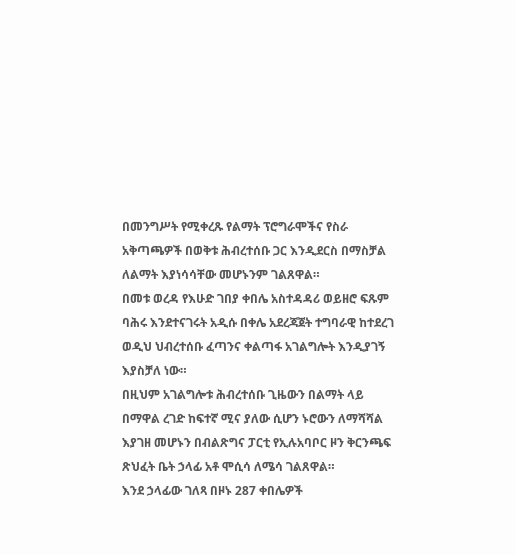በመንግሥት የሚቀረጹ የልማት ፕሮግራሞችና የስራ አቅጣጫዎች በወቅቱ ሕብረተሰቡ ጋር እንዲደርስ በማስቻል ለልማት እያነሳሳቸው መሆኑንም ገልጸዋል።
በመቱ ወረዳ የእሁድ ገበያ ቀበሌ አስተዳዳሪ ወይዘሮ ፍጹም ባሕሩ እንደተናገሩት አዲሱ በቀሌ አደረጃጀት ተግባራዊ ከተደረገ ወዲህ ህብረተሰቡ ፈጣንና ቀልጣፋ አገልግሎት እንዲያገኝ እያስቻለ ነው።
በዚህም አገልግሎቱ ሕብረተሰቡ ጊዜውን በልማት ላይ በማዋል ረገድ ከፍተኛ ሚና ያለው ሲሆን ኑሮውን ለማሻሻል እያገዘ መሆኑን በብልጽግና ፓርቲ የኢሉአባቦር ዞን ቅርንጫፍ ጽህፈት ቤት ኃላፊ አቶ ሞሲሳ ለሜሳ ገልጸዋል።
እንደ ኃላፊው ገለጻ በዞኑ 287 ቀበሌዎች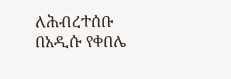ለሕብረተሰቡ በአዲሱ የቀበሌ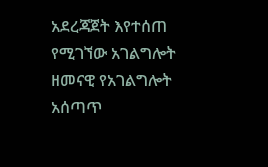አደረጃጀት እየተሰጠ የሚገኘው አገልግሎት ዘመናዊ የአገልግሎት አሰጣጥ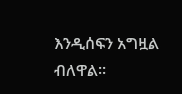እንዲሰፍን አግዟል ብለዋል።